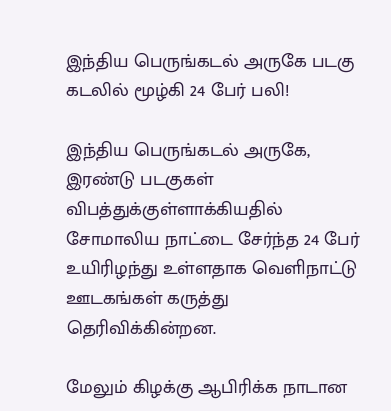இந்திய பெருங்கடல் அருகே படகு கடலில் மூழ்கி 24 பேர் பலி!

இந்திய பெருங்கடல் அருகே, இரண்டு படகுகள் விபத்துக்குள்ளாக்கியதில் சோமாலிய நாட்டை சேர்ந்த 24 பேர் உயிரிழந்து உள்ளதாக வெளிநாட்டு ஊடகங்கள் கருத்து தெரிவிக்கின்றன.

மேலும் கிழக்கு ஆபிரிக்க நாடான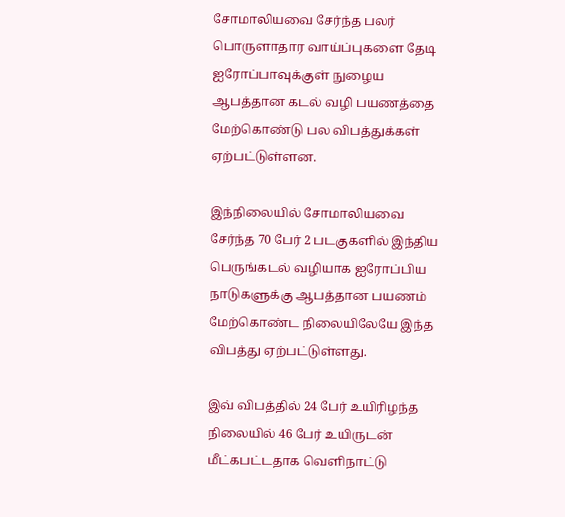சோமாலியவை சேர்ந்த பலர் பொருளாதார வாய்ப்புகளை தேடி ஐரோப்பாவுக்குள் நுழைய ஆபத்தான கடல் வழி பயணத்தை மேற்கொண்டு பல விபத்துக்கள் ஏற்பட்டுள்ளன.

இந்நிலையில் சோமாலியவை சேர்ந்த 70 பேர் 2 படகுகளில் இந்திய பெருங்கடல் வழியாக ஐரோப்பிய நாடுகளுக்கு ஆபத்தான பயணம் மேற்கொண்ட நிலையிலேயே இந்த விபத்து ஏற்பட்டுள்ளது.

இவ் விபத்தில் 24 பேர் உயிரிழந்த நிலையில் 46 பேர் உயிருடன் மீட்கபட்டதாக வெளிநாட்டு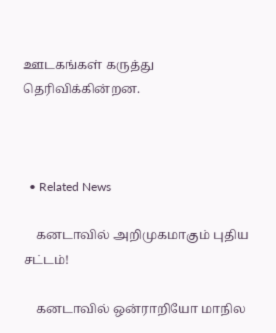ஊடகங்கள் கருத்து தெரிவிக்கின்றன.



  • Related News

    கனடாவில் அறிமுகமாகும் புதிய சட்டம்!

    கனடாவில் ஒன்ராறியோ மாநில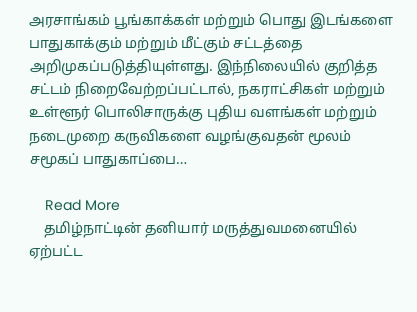அரசாங்கம் பூங்காக்கள் மற்றும் பொது இடங்களை பாதுகாக்கும் மற்றும் மீட்கும் சட்டத்தை அறிமுகப்படுத்தியுள்ளது. இந்நிலையில் குறித்த சட்டம் நிறைவேற்றப்பட்டால், நகராட்சிகள் மற்றும் உள்ளூர் பொலிசாருக்கு புதிய வளங்கள் மற்றும் நடைமுறை கருவிகளை வழங்குவதன் மூலம் சமூகப் பாதுகாப்பை…

    Read More
    தமிழ்நாட்டின் தனியார் மருத்துவமனையில் ஏற்பட்ட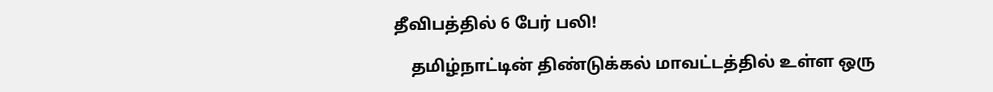தீவிபத்தில் 6 பேர் பலி!

    தமிழ்நாட்டின் திண்டுக்கல் மாவட்டத்தில் உள்ள ஒரு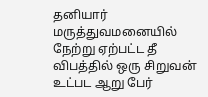தனியார் மருத்துவமனையில் நேற்று ஏற்பட்ட தீ விபத்தில் ஒரு சிறுவன் உட்பட ஆறு பேர்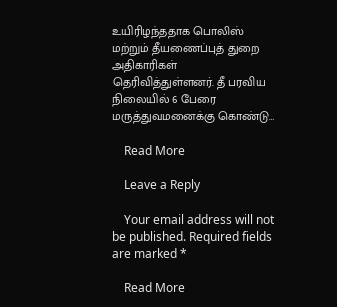உயிரிழந்ததாக பொலிஸ் மற்றும் தீயணைப்புத் துறை அதிகாரிகள் தெரிவித்துள்ளனர். தீ பரவிய நிலையில் 6 பேரை மருத்துவமனைக்கு கொண்டு…

    Read More

    Leave a Reply

    Your email address will not be published. Required fields are marked *

    Read More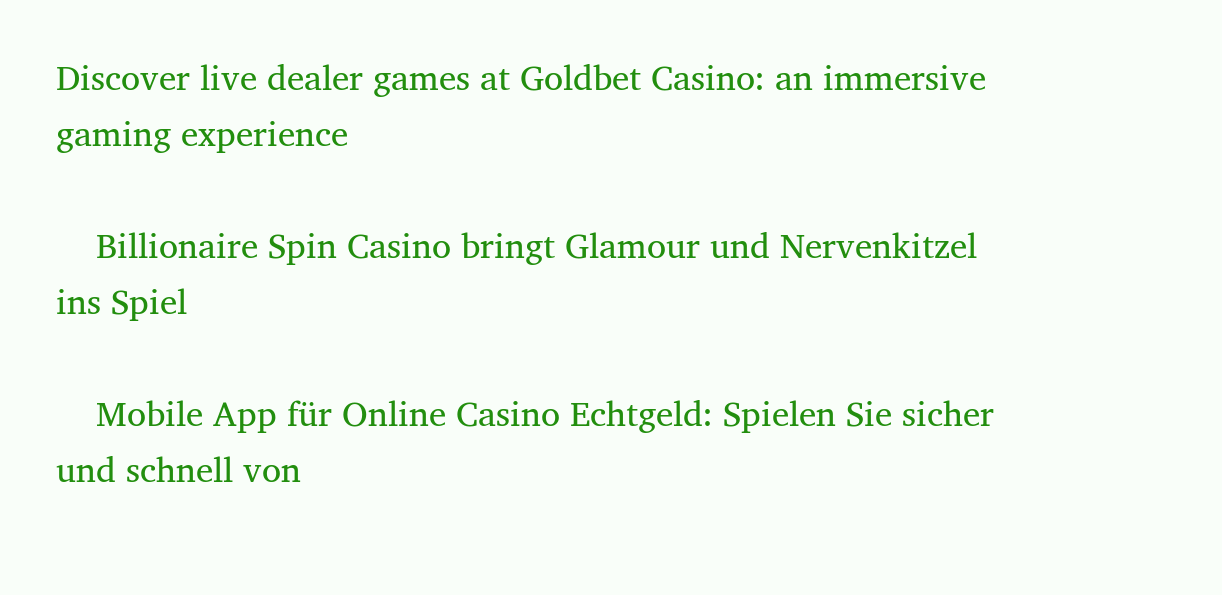Discover live dealer games at Goldbet Casino: an immersive gaming experience

    Billionaire Spin Casino bringt Glamour und Nervenkitzel ins Spiel

    Mobile App für Online Casino Echtgeld: Spielen Sie sicher und schnell von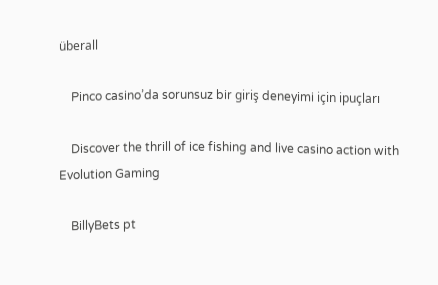überall

    Pinco casino’da sorunsuz bir giriş deneyimi için ipuçları

    Discover the thrill of ice fishing and live casino action with Evolution Gaming

    BillyBets pt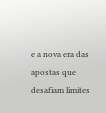e a nova era das apostas que desafiam limites